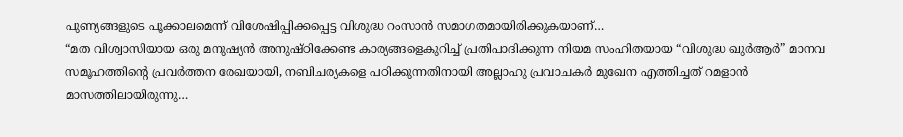പുണ്യങ്ങളുടെ പൂക്കാലമെന്ന് വിശേഷിപ്പിക്കപ്പെട്ട വിശുദ്ധ റംസാൻ സമാഗതമായിരിക്കുകയാണ്…
“മത വിശ്വാസിയായ ഒരു മനുഷ്യൻ അനുഷ്ഠിക്കേണ്ട കാര്യങ്ങളെകുറിച്ച് പ്രതിപാദിക്കുന്ന നിയമ സംഹിതയായ “വിശുദ്ധ ഖുർആർ” മാനവ സമൂഹത്തിന്റെ പ്രവർത്തന രേഖയായി, നബിചര്യകളെ പഠിക്കുന്നതിനായി അല്ലാഹു പ്രവാചകർ മുഖേന എത്തിച്ചത് റമളാൻ മാസത്തിലായിരുന്നു…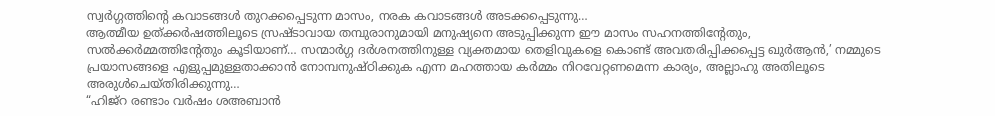സ്വർഗ്ഗത്തിന്റെ കവാടങ്ങൾ തുറക്കപ്പെടുന്ന മാസം, നരക കവാടങ്ങൾ അടക്കപ്പെടുന്നു…
ആത്മീയ ഉത്ക്കർഷത്തിലൂടെ സ്രഷ്ടാവായ തമ്പുരാനുമായി മനുഷ്യനെ അടുപ്പിക്കുന്ന ഈ മാസം സഹനത്തിന്റേതും, സൽക്കർമ്മത്തിന്റേതും കൂടിയാണ്… സന്മാർഗ്ഗ ദർശനത്തിനുള്ള വ്യക്തമായ തെളിവുകളെ കൊണ്ട് അവതരിപ്പിക്കപ്പെട്ട ഖുർആൻ,’ നമ്മുടെ പ്രയാസങ്ങളെ എളുപ്പമുള്ളതാക്കാൻ നോമ്പനുഷ്ഠിക്കുക എന്ന മഹത്തായ കർമ്മം നിറവേറ്റണമെന്ന കാര്യം, അല്ലാഹു അതിലൂടെ അരുൾചെയ്തിരിക്കുന്നു…
“ഹിജ്‌റ രണ്ടാം വർഷം ശഅബാൻ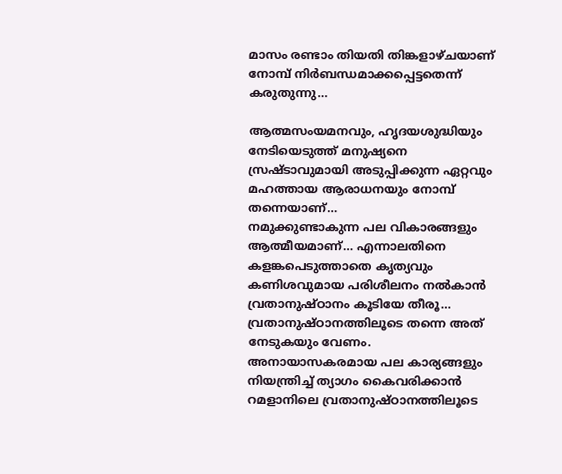മാസം രണ്ടാം തിയതി തിങ്കളാഴ്ചയാണ് നോമ്പ് നിർബന്ധമാക്കപ്പെട്ടതെന്ന് കരുതുന്നു…

ആത്മസംയമനവും, ഹൃദയശുദ്ധിയും നേടിയെടുത്ത് മനുഷ്യനെ സ്രഷ്ടാവുമായി അടുപ്പിക്കുന്ന ഏറ്റവും മഹത്തായ ആരാധനയും നോമ്പ് തന്നെയാണ്…
നമുക്കുണ്ടാകുന്ന പല വികാരങ്ങളും ആത്മീയമാണ്… എന്നാലതിനെ കളങ്കപെടുത്താതെ കൃത്യവും കണിശവുമായ പരിശീലനം നൽകാൻ വ്രതാനുഷ്ഠാനം കൂടിയേ തീരൂ… വ്രതാനുഷ്ഠാനത്തിലൂടെ തന്നെ അത് നേടുകയും വേണം. അനായാസകരമായ പല കാര്യങ്ങളും നിയന്ത്രിച്ച് ത്യാഗം കൈവരിക്കാൻ റമളാനിലെ വ്രതാനുഷ്ഠാനത്തിലൂടെ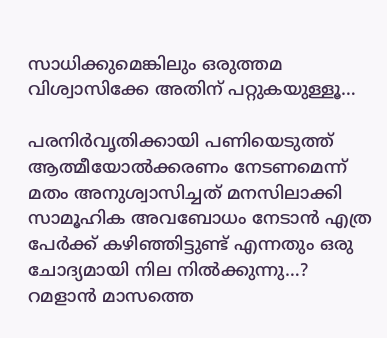സാധിക്കുമെങ്കിലും ഒരുത്തമ വിശ്വാസിക്കേ അതിന് പറ്റുകയുള്ളൂ…

പരനിർവൃതിക്കായി പണിയെടുത്ത് ആത്മീയോൽക്കരണം നേടണമെന്ന് മതം അനുശ്വാസിച്ചത് മനസിലാക്കി സാമൂഹിക അവബോധം നേടാൻ എത്ര പേർക്ക് കഴിഞ്ഞിട്ടുണ്ട് എന്നതും ഒരു ചോദ്യമായി നില നിൽക്കുന്നു…?
റമളാൻ മാസത്തെ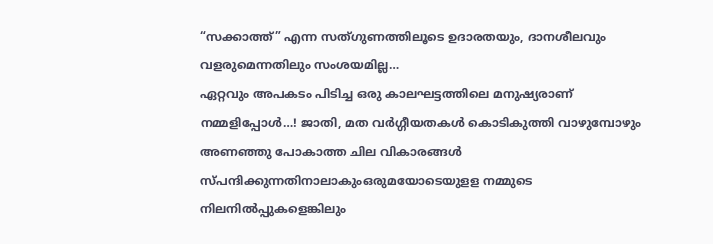“സക്കാത്ത്” എന്ന സത്ഗുണത്തിലൂടെ ഉദാരതയും, ദാനശീലവും വളരുമെന്നതിലും സംശയമില്ല…
ഏറ്റവും അപകടം പിടിച്ച ഒരു കാലഘട്ടത്തിലെ മനുഷ്യരാണ് നമ്മളിപ്പോൾ…! ജാതി, മത വർഗ്ഗീയതകൾ കൊടികുത്തി വാഴുമ്പോഴും അണഞ്ഞു പോകാത്ത ചില വികാരങ്ങൾ സ്പന്ദിക്കുന്നതിനാലാകുംഒരുമയോടെയുളള നമ്മുടെ നിലനിൽപ്പുകളെങ്കിലും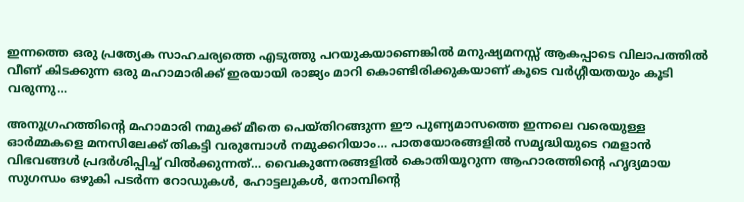ഇന്നത്തെ ഒരു പ്രത്യേക സാഹചര്യത്തെ എടുത്തു പറയുകയാണെങ്കിൽ മനുഷ്യമനസ്സ് ആകപ്പാടെ വിലാപത്തിൽ വീണ് കിടക്കുന്ന ഒരു മഹാമാരിക്ക് ഇരയായി രാജ്യം മാറി കൊണ്ടിരിക്കുകയാണ് കൂടെ വർഗ്ഗീയതയും കൂടി വരുന്നു…

അനുഗ്രഹത്തിന്റെ മഹാമാരി നമുക്ക് മീതെ പെയ്തിറങ്ങുന്ന ഈ പുണ്യമാസത്തെ ഇന്നലെ വരെയുള്ള ഓർമ്മകളെ മനസിലേക്ക് തികട്ടി വരുമ്പോൾ നമുക്കറിയാം… പാതയോരങ്ങളിൽ സമൃദ്ധിയുടെ റമളാൻ വിഭവങ്ങൾ പ്രദർശിപ്പിച്ച് വിൽക്കുന്നത്… വൈകുന്നേരങ്ങളിൽ കൊതിയൂറുന്ന ആഹാരത്തിന്റെ ഹൃദ്യമായ സുഗന്ധം ഒഴുകി പടർന്ന റോഡുകൾ, ഹോട്ടലുകൾ, നോമ്പിന്റെ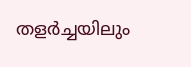തളർച്ചയിലും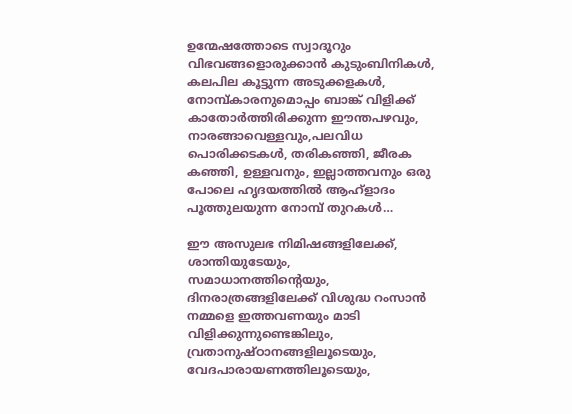ഉന്മേഷത്തോടെ സ്വാദൂറും വിഭവങ്ങളൊരുക്കാൻ കുടുംബിനികൾ, കലപില കൂട്ടുന്ന അടുക്കളകൾ, നോമ്പ്കാരനുമൊപ്പം ബാങ്ക് വിളിക്ക് കാതോർത്തിരിക്കുന്ന ഈന്തപഴവും, നാരങ്ങാവെള്ളവും,പലവിധ പൊരിക്കടകൾ, തരികഞ്ഞി, ജീരക കഞ്ഞി, ഉള്ളവനും, ഇല്ലാത്തവനും ഒരു പോലെ ഹൃദയത്തിൽ ആഹ്ളാദം പൂത്തുലയുന്ന നോമ്പ് തുറകൾ…

ഈ അസുലഭ നിമിഷങ്ങളിലേക്ക്, ശാന്തിയുടേയും, സമാധാനത്തിന്റെയും, ദിനരാത്രങ്ങളിലേക്ക് വിശുദ്ധ റംസാൻ നമ്മളെ ഇത്തവണയും മാടി വിളിക്കുന്നുണ്ടെങ്കിലും, വ്രതാനുഷ്ഠാനങ്ങളിലൂടെയും, വേദപാരായണത്തിലൂടെയും,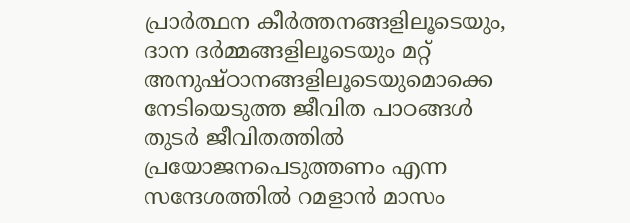പ്രാർത്ഥന കീർത്തനങ്ങളിലൂടെയും, ദാന ദർമ്മങ്ങളിലൂടെയും മറ്റ് അനുഷ്ഠാനങ്ങളിലൂടെയുമൊക്കെ നേടിയെടുത്ത ജീവിത പാഠങ്ങൾ തുടർ ജീവിതത്തിൽ പ്രയോജനപെടുത്തണം എന്ന സന്ദേശത്തിൽ റമളാൻ മാസം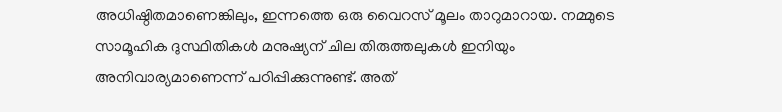അധിഷ്ഠിതമാണെങ്കിലും, ഇന്നത്തെ ഒരു വൈറസ് മൂലം താറുമാറായ. നമ്മുടെ സാമൂഹിക ദുസ്ഥിതികൾ മനുഷ്യന് ചില തിരുത്തലുകൾ ഇനിയും അനിവാര്യമാണെന്ന് പഠിപ്പിക്കുന്നുണ്ട്. അത്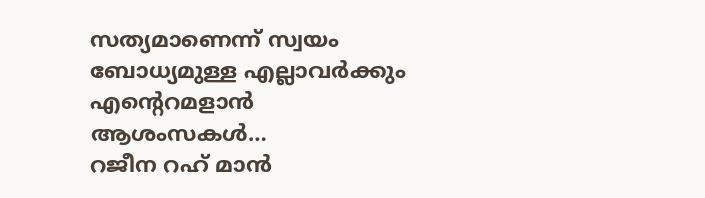സത്യമാണെന്ന് സ്വയം ബോധ്യമുള്ള എല്ലാവർക്കും എന്റെറമളാൻ ആശംസകൾ…
റജീന റഹ് മാൻ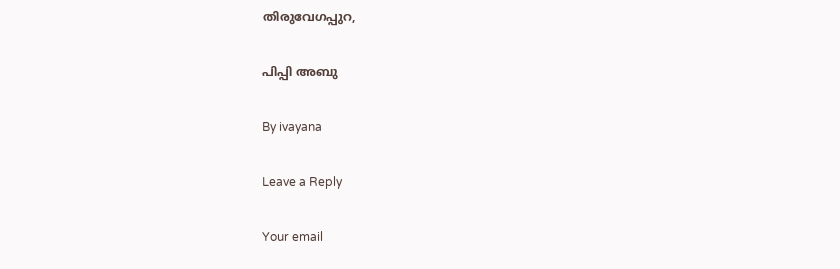തിരുവേഗപ്പുറ,

പിപ്പി അബു

By ivayana

Leave a Reply

Your email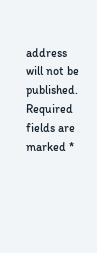address will not be published. Required fields are marked *